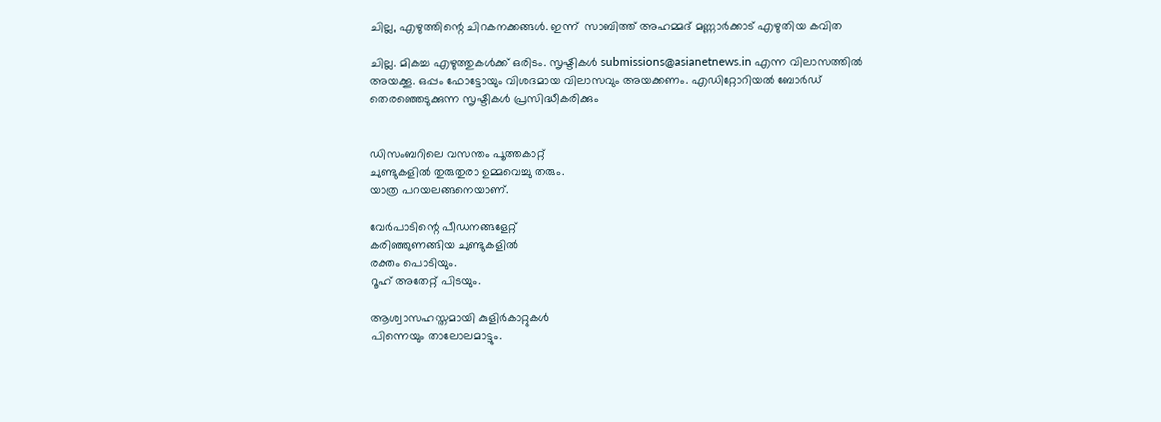ചില്ല, എഴുത്തിന്റെ ചിറകനക്കങ്ങള്‍. ഇന്ന്  സാബിത്ത് അഹമ്മദ് മണ്ണാര്‍ക്കാട് എഴുതിയ കവിത

ചില്ല. മികച്ച എഴുത്തുകള്‍ക്ക് ഒരിടം. സൃഷ്ടികള്‍ submissions@asianetnews.in എന്ന വിലാസത്തില്‍ അയക്കൂ. ഒപ്പം ഫോട്ടോയും വിശദമായ വിലാസവും അയക്കണം. എഡിറ്റോറിയല്‍ ബോര്‍ഡ് തെരഞ്ഞെടുക്കുന്ന സൃഷ്ടികള്‍ പ്രസിദ്ധീകരിക്കും


ഡിസംബറിലെ വസന്തം പൂത്തകാറ്റ്
ചുണ്ടുകളില്‍ തുരുതുരാ ഉമ്മവെച്ചു തരും.
യാത്ര പറയലങ്ങനെയാണ്.

വേര്‍പാടിന്റെ പീഡനങ്ങളേറ്റ്
കരിഞ്ഞുണങ്ങിയ ചുണ്ടുകളില്‍
രക്തം പൊടിയും.
റൂഹ് അതേറ്റ് പിടയും.

ആശ്വാസഹസ്തമായി കുളിര്‍കാറ്റുകള്‍
പിന്നെയും താലോലമാട്ടും.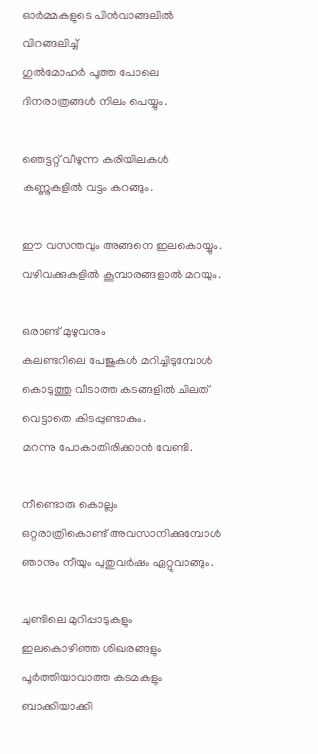ഓര്‍മ്മകളുടെ പിന്‍വാങ്ങലില്‍
വിറങ്ങലിച്ച്
ഗുല്‍മോഹര്‍ പൂത്ത പോലെ
ദിനരാത്രങ്ങള്‍ നിലം പെയ്യും.

ഞെട്ടറ്റ് വീഴുന്ന കരിയിലകള്‍
കണ്ണുകളില്‍ വട്ടം കറങ്ങും.

ഈ വസന്തവും അങ്ങനെ ഇലകൊയ്യും.
വഴിവക്കുകളില്‍ കൂമ്പാരങ്ങളാല്‍ മറയും.

ഒരാണ്ട് മുഴുവനും
കലണ്ടറിലെ പേജുകള്‍ മറിച്ചിടുമ്പോള്‍
കൊടുത്തു വീടാത്ത കടങ്ങളില്‍ ചിലത്
വെട്ടാതെ കിടപ്പുണ്ടാകും.
മറന്നു പോകാതിരിക്കാന്‍ വേണ്ടി.

നീണ്ടൊരു കൊല്ലം
ഒറ്റരാത്രികൊണ്ട് അവസാനിക്കുമ്പോള്‍
ഞാനും നീയും പുതുവര്‍ഷം ഏറ്റുവാങ്ങും.

ചുണ്ടിലെ മുറിപ്പാടുകളും
ഇലകൊഴിഞ്ഞ ശിഖരങ്ങളും
പൂര്‍ത്തിയാവാത്ത കടമകളും
ബാക്കിയാക്കി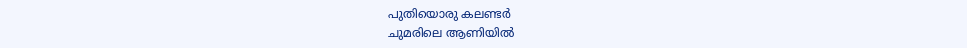പുതിയൊരു കലണ്ടര്‍
ചുമരിലെ ആണിയില്‍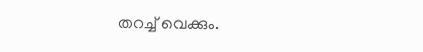തറച്ച് വെക്കും.